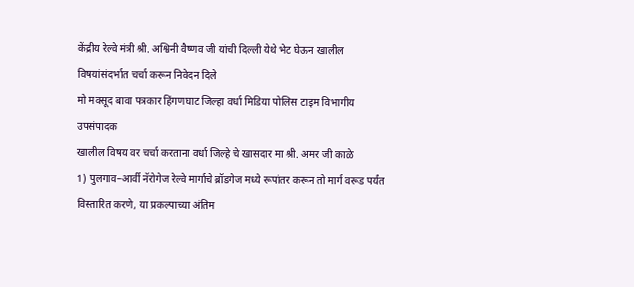केंद्रीय रेल्वे मंत्री श्री. अश्विनी वैष्णव जी यांची दिल्ली येथे भेट घेऊन खालील विषयांसंदर्भात चर्चा करून निवेदन दिले
मो मक्सूद बावा पत्रकार हिंगणघाट जिल्हा वर्धा मिडिया पोलिस टाइम विभागीय उपसंपादक
खालील विषय वर चर्चा करताना वर्धा जिल्हे चे खासदार मा श्री. अमर जी काळे
1) पुलगाव–आर्वी नॅरोगेज रेल्वे मार्गाचे ब्रॉडगेज मध्ये रूपांतर करून तो मार्ग वरूड पर्यंत विस्तारित करणे, या प्रकल्पाच्या अंतिम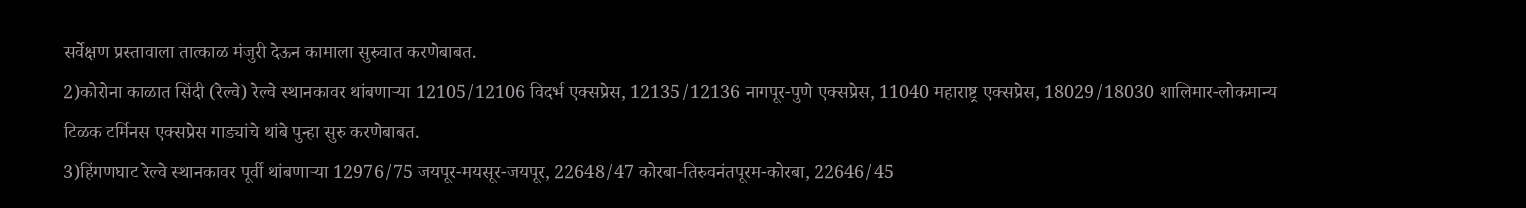सर्वेक्षण प्रस्तावाला तात्काळ मंजुरी देऊन कामाला सुरुवात करणेबाबत.
2)कोरोना काळात सिंदी (रेल्वे) रेल्वे स्थानकावर थांबणाऱ्या 12105/12106 विदर्भ एक्सप्रेस, 12135/12136 नागपूर-पुणे एक्सप्रेस, 11040 महाराष्ट्र एक्सप्रेस, 18029/18030 शालिमार-लोकमान्य टिळक टर्मिनस एक्सप्रेस गाड्यांचे थांबे पुन्हा सुरु करणेबाबत.
3)हिंगणघाट रेल्वे स्थानकावर पूर्वी थांबणाऱ्या 12976/75 जयपूर-मयसूर-जयपूर, 22648/47 कोरबा-तिरुवनंतपूरम-कोरबा, 22646/45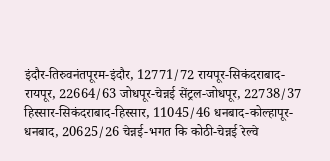इंदौर-तिरुवनंतपूरम-इंदौर, 12771/72 रायपूर-सिकंदराबाद-रायपूर, 22664/63 जोधपूर-चेन्नई सेंट्रल-जोधपूर, 22738/37 हिस्सार-सिकंदराबाद-हिस्सार, 11045/46 धनबाद-कोल्हापूर-धनबाद, 20625/26 चेन्नई-भगत कि कोठी-चेन्नई रेल्वे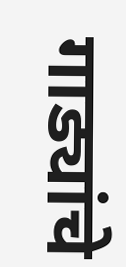गाड्यांचे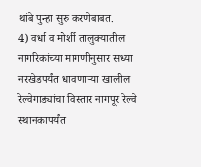थांबे पुन्हा सुरु करणेबाबत.
4) वर्धा व मोर्शी तालुक्यातील नागरिकांच्या मागणीनुसार सध्या नरखेडपर्यंत धावणाऱ्या खालील रेल्वेगाड्यांचा विस्तार नागपूर रेल्वे स्थानकापर्यंत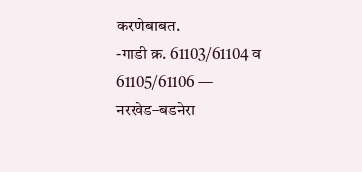करणेबाबत.
-गाडी क्र. 61103/61104 व 61105/61106 — नरखेड–बडनेरा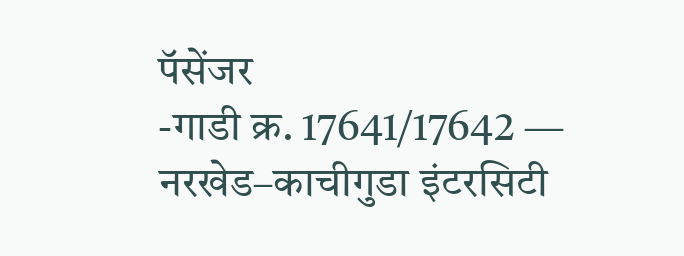पॅसेंजर
-गाडी क्र. 17641/17642 — नरखेड–काचीगुडा इंटरसिटी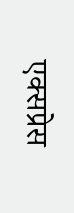एक्सप्रेस